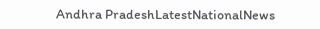Andhra PradeshLatestNationalNews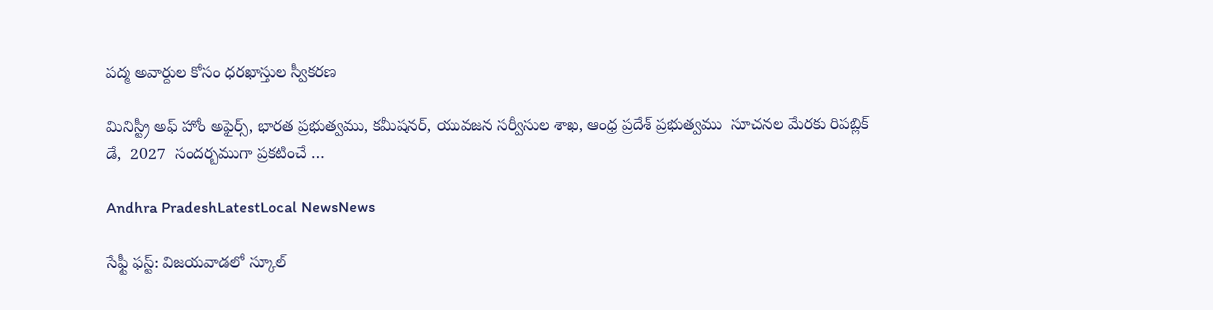పద్మ అవార్దుల కోసం ధరఖాస్తుల స్వీకరణ

మినిస్ట్రీ అఫ్ హోం అఫైర్స్, భారత ప్రభుత్వము, కమీషనర్, యువజన సర్వీసుల శాఖ, ఆంధ్ర ప్రదేశ్ ప్రభుత్వము  సూచనల మేరకు రిపబ్లిక్ డే,  2027  సందర్బముగా ప్రకటించే …

Andhra PradeshLatestLocal NewsNews

సేఫ్టీ ఫస్ట్: విజయవాడలో స్కూల్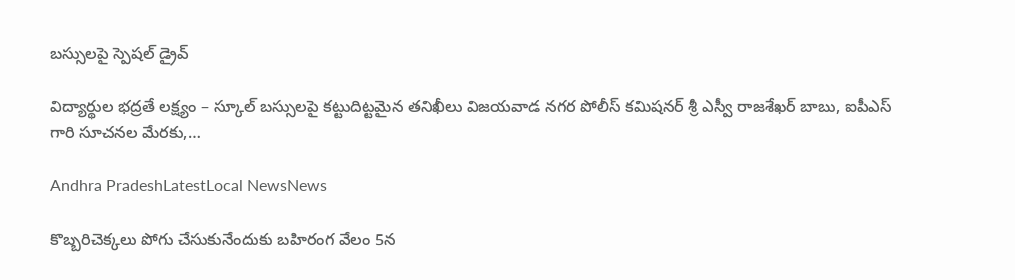బస్సులపై స్పెషల్ డ్రైవ్

విద్యార్థుల భద్రతే లక్ష్యం – స్కూల్ బస్సులపై కట్టుదిట్టమైన తనిఖీలు విజయవాడ నగర పోలీస్ కమిషనర్ శ్రీ ఎస్వీ రాజశేఖర్ బాబు, ఐపీఎస్ గారి సూచనల మేరకు,…

Andhra PradeshLatestLocal NewsNews

కొబ్బరిచెక్కలు పోగు చేసుకునేందుకు బహిరంగ వేలం 5న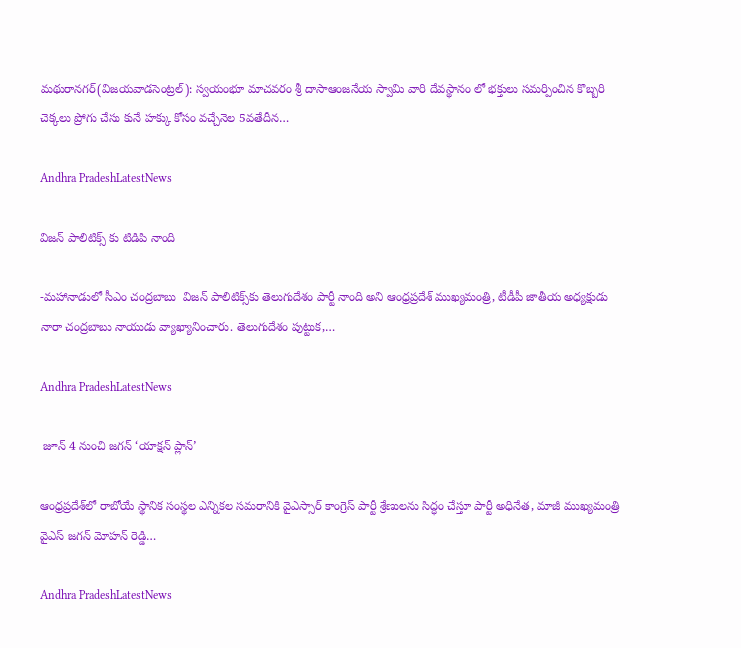మథురానగర్‌(విజయవాడసెంట్రల్‌): స్వయంభూ మాచవరం శ్రీ దాసాఆంజనేయ స్వామి వారి దేవస్థానం లో భక్తులు సమర్పించిన కొబ్బరి చెక్కలు ప్రోగు చేసు కునే హక్కు కోసం వచ్చేనెల 5వతేదీన…

Andhra PradeshLatestNews

విజన్ పాలిటిక్స్ కు టిడిపి నాంది

-మహానాడులో సీఎం చంద్రబాబు  విజన్ పాలిటిక్స్‌కు తెలుగుదేశం పార్టీ నాంది అని ఆంధ్రప్రదేశ్ ముఖ్యమంత్రి, టీడీపీ జాతీయ అధ్యక్షుడు నారా చంద్రబాబు నాయుడు వ్యాఖ్యానించారు. తెలుగుదేశం పుట్టుక,…

Andhra PradeshLatestNews

 జూన్ 4 నుంచి జగన్ ‘యాక్షన్ ప్లాన్’

ఆంధ్రప్రదేశ్‌లో రాబోయే స్థానిక సంస్థల ఎన్నికల సమరానికి వైఎస్సార్ కాంగ్రెస్ పార్టీ శ్రేణులను సిద్ధం చేస్తూ పార్టీ అధినేత, మాజీ ముఖ్యమంత్రి వైఎస్ జగన్ మోహన్ రెడ్డి…

Andhra PradeshLatestNews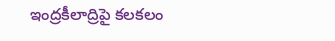ఇంద్రకీలాద్రిపై కలకలం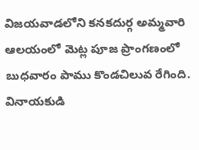విజయవాడలోని కనకదుర్గ అమ్మవారి ఆలయంలో మెట్ల పూజ ప్రాంగణంలో బుధవారం పాము కొండచిలువ రేగింది. వినాయకుడి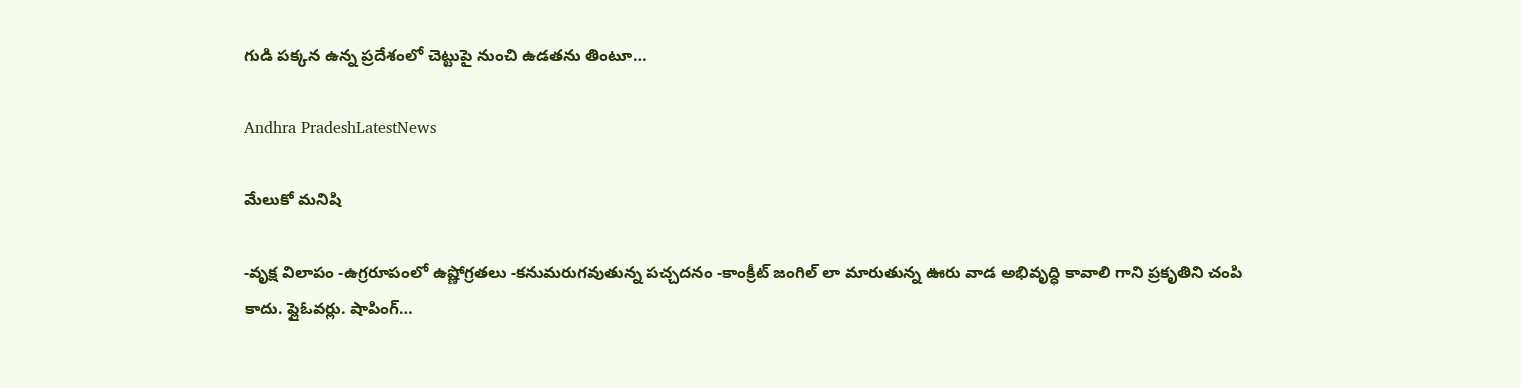గుడి పక్కన ఉన్న ప్రదేశంలో చెట్టుపై నుంచి ఉడతను తింటూ…

Andhra PradeshLatestNews

మేలుకో మనిషి

-వృక్ష విలాపం -ఉగ్రరూపంలో ఉష్ణోగ్రతలు -కనుమరుగవుతున్న పచ్చదనం -కాంక్రీట్ జంగిల్ లా మారుతున్న ఊరు వాడ అభివృద్ధి కావాలి గాని ప్రకృతిని చంపి కాదు. ఫ్లైఓవర్లు. షాపింగ్…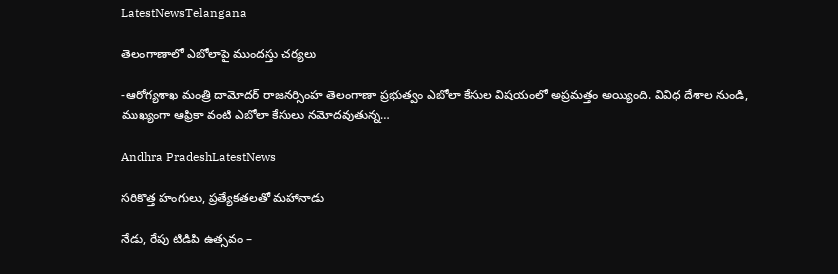LatestNewsTelangana

తెలంగాణాలో ఎబోలాపై ముందస్తు చర్యలు

-ఆరోగ్యశాఖ మంత్రి దామోదర్ రాజనర్సింహ తెలంగాణా ప్రభుత్వం ఎబోలా కేసుల విషయంలో అప్రమత్తం అయ్యింది. వివిధ దేశాల నుండి, ముఖ్యంగా ఆఫ్రికా వంటి ఎబోలా కేసులు నమోదవుతున్న…

Andhra PradeshLatestNews

సరికొత్త హంగులు, ప్రత్యేకతలతో మహానాడు

నేడు, రేపు టిడిపి ఉత్సవం –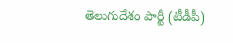తెలుగుదేశం పార్టీ (టీడీపీ)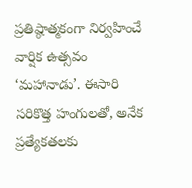ప్రతిష్ఠాత్మకంగా నిర్వహించే వార్షిక ఉత్సవం ‘మహానాడు’. ఈసారి సరికొత్త హంగులతో, అనేక ప్రత్యేకతలకు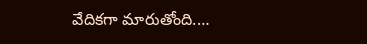వేదికగా మారుతోంది.…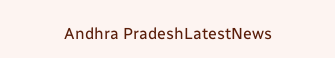Andhra PradeshLatestNews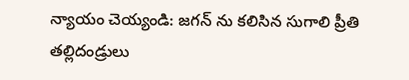న్యాయం చెయ్యండి: జగన్ ను కలిసిన సుగాలి ప్రీతి తల్లిదండ్రులు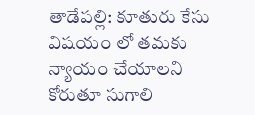తాడేపల్లి: కూతురు కేసు విషయం లో తమకు న్యాయం చేయాలని కోరుతూ సుగాలి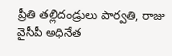ప్రీతి తల్లిదండ్రులు పార్వతి, రాజు వైసీపీ అధినేత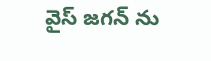వైస్ జగన్ ను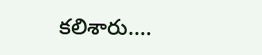కలిశారు.…